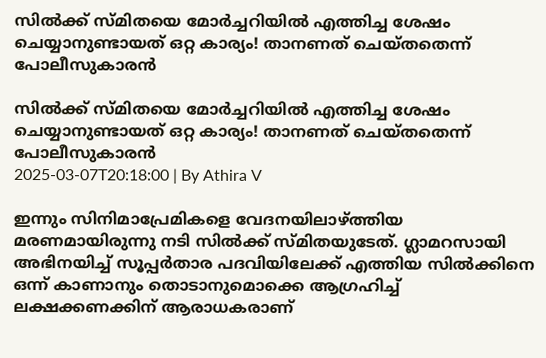സില്‍ക്ക് സ്മിതയെ മോര്‍ച്ചറിയില്‍ എത്തിച്ച ശേഷം ചെയ്യാനുണ്ടായത് ഒറ്റ കാര്യം! താനണത് ചെയ്തതെന്ന് പോലീസുകാരന്‍

സില്‍ക്ക് സ്മിതയെ മോര്‍ച്ചറിയില്‍ എത്തിച്ച ശേഷം ചെയ്യാനുണ്ടായത് ഒറ്റ കാര്യം! താനണത് ചെയ്തതെന്ന് പോലീസുകാരന്‍
2025-03-07T20:18:00 | By Athira V

ഇന്നും സിനിമാപ്രേമികളെ വേദനയിലാഴ്ത്തിയ മരണമായിരുന്നു നടി സില്‍ക്ക് സ്മിതയുടേത്. ഗ്ലാമറസായി അഭിനയിച്ച് സൂപ്പര്‍താര പദവിയിലേക്ക് എത്തിയ സില്‍ക്കിനെ ഒന്ന് കാണാനും തൊടാനുമൊക്കെ ആഗ്രഹിച്ച് ലക്ഷക്കണക്കിന് ആരാധകരാണ്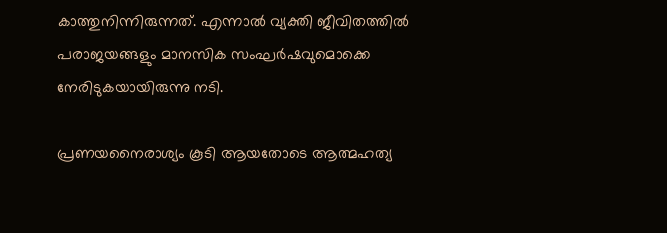കാത്തുനിന്നിരുന്നത്. എന്നാല്‍ വ്യക്തി ജീവിതത്തില്‍ പരാജയങ്ങളും മാനസിക സംഘര്‍ഷവുമൊക്കെ നേരിടുകയായിരുന്നു നടി.

പ്രണയനൈരാശ്യം കൂടി ആയതോടെ ആത്മഹത്യ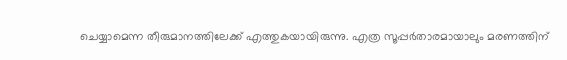ചെയ്യാമെന്ന തീരുമാനത്തിലേക്ക് എത്തുകയായിരുന്നു. എത്ര സൂപ്പര്‍താരമായാലും മരണത്തിന്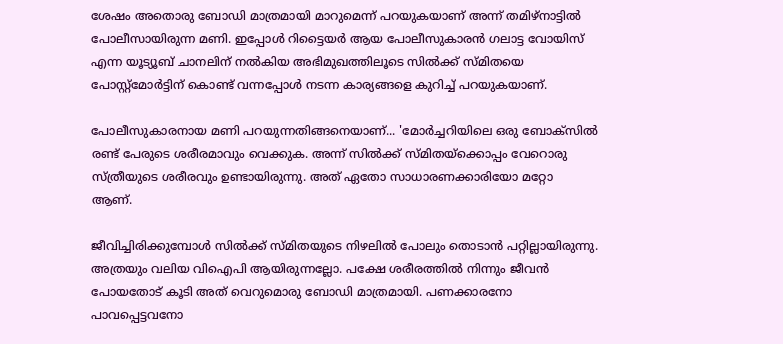ശേഷം അതൊരു ബോഡി മാത്രമായി മാറുമെന്ന് പറയുകയാണ് അന്ന് തമിഴ്‌നാട്ടില്‍ പോലീസായിരുന്ന മണി. ഇപ്പോള്‍ റിട്ടൈയര്‍ ആയ പോലീസുകാരന്‍ ഗലാട്ട വോയിസ് എന്ന യൂട്യൂബ് ചാനലിന് നല്‍കിയ അഭിമുഖത്തിലൂടെ സില്‍ക്ക് സ്മിതയെ പോസ്റ്റ്‌മോര്‍ട്ടിന് കൊണ്ട് വന്നപ്പോള്‍ നടന്ന കാര്യങ്ങളെ കുറിച്ച് പറയുകയാണ്.

പോലീസുകാരനായ മണി പറയുന്നതിങ്ങനെയാണ്... 'മോര്‍ച്ചറിയിലെ ഒരു ബോക്‌സില്‍ രണ്ട് പേരുടെ ശരീരമാവും വെക്കുക. അന്ന് സില്‍ക്ക് സ്മിതയ്‌ക്കൊപ്പം വേറൊരു സ്ത്രീയുടെ ശരീരവും ഉണ്ടായിരുന്നു. അത് ഏതോ സാധാരണക്കാരിയോ മറ്റോ ആണ്.

ജീവിച്ചിരിക്കുമ്പോള്‍ സില്‍ക്ക് സ്മിതയുടെ നിഴലില്‍ പോലും തൊടാന്‍ പറ്റില്ലായിരുന്നു. അത്രയും വലിയ വിഐപി ആയിരുന്നല്ലോ. പക്ഷേ ശരീരത്തില്‍ നിന്നും ജീവന്‍ പോയതോട് കൂടി അത് വെറുമൊരു ബോഡി മാത്രമായി. പണക്കാരനോ പാവപ്പെട്ടവനോ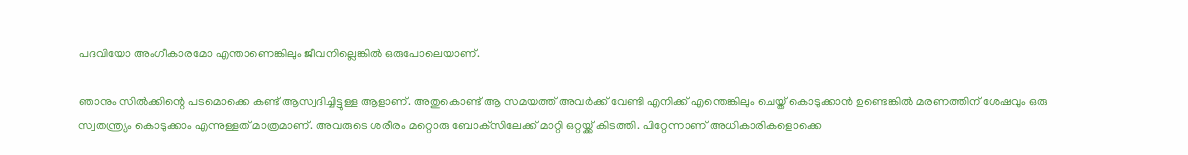പദവിയോ അംഗീകാരമോ എന്താണെങ്കിലും ജീവനില്ലെങ്കില്‍ ഒരുപോലെയാണ്.

ഞാനും സില്‍ക്കിന്റെ പടമൊക്കെ കണ്ട് ആസ്വദിച്ചിട്ടുള്ള ആളാണ്. അതുകൊണ്ട് ആ സമയത്ത് അവര്‍ക്ക് വേണ്ടി എനിക്ക് എന്തെങ്കിലും ചെയ്ത് കൊടുക്കാന്‍ ഉണ്ടെങ്കില്‍ മരണത്തിന് ശേഷവും ഒരു സ്വതന്ത്ര്യം കൊടുക്കാം എന്നുള്ളത് മാത്രമാണ്. അവരുടെ ശരീരം മറ്റൊരു ബോക്‌സിലേക്ക് മാറ്റി ഒറ്റയ്ക്ക് കിടത്തി. പിറ്റേന്നാണ് അധികാരികളൊക്കെ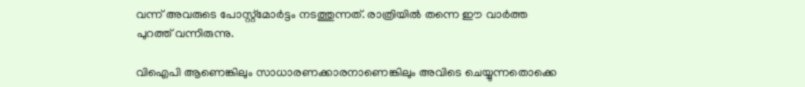വന്ന് അവരുടെ പോസ്റ്റ്‌മോര്‍ട്ടം നടത്തുന്നത്. രാത്രിയില്‍ തന്നെ ഈ വാര്‍ത്ത പുറത്ത് വന്നിരുന്നു.

വിഐപി ആണെങ്കിലും സാധാരണക്കാരനാണെങ്കിലും അവിടെ ചെയ്യുന്നതൊക്കെ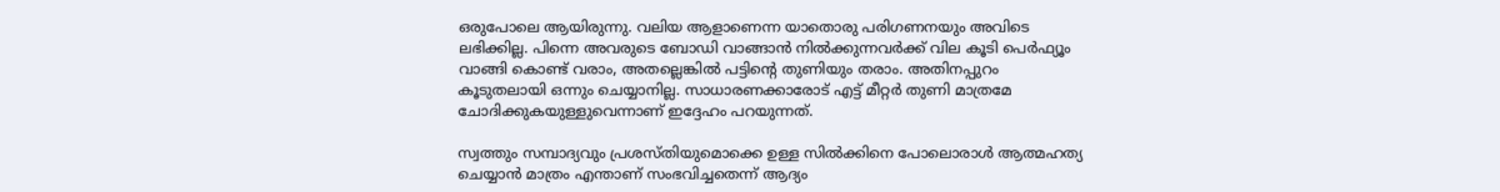ഒരുപോലെ ആയിരുന്നു. വലിയ ആളാണെന്ന യാതൊരു പരിഗണനയും അവിടെ ലഭിക്കില്ല. പിന്നെ അവരുടെ ബോഡി വാങ്ങാന്‍ നില്‍ക്കുന്നവര്‍ക്ക് വില കൂടി പെര്‍ഫ്യൂം വാങ്ങി കൊണ്ട് വരാം, അതല്ലെങ്കില്‍ പട്ടിന്റെ തുണിയും തരാം. അതിനപ്പുറം കൂടുതലായി ഒന്നും ചെയ്യാനില്ല. സാധാരണക്കാരോട് എട്ട് മീറ്റര്‍ തുണി മാത്രമേ ചോദിക്കുകയുള്ളുവെന്നാണ് ഇദ്ദേഹം പറയുന്നത്.

സ്വത്തും സമ്പാദ്യവും പ്രശസ്തിയുമൊക്കെ ഉള്ള സില്‍ക്കിനെ പോലൊരാള്‍ ആത്മഹത്യ ചെയ്യാന്‍ മാത്രം എന്താണ് സംഭവിച്ചതെന്ന് ആദ്യം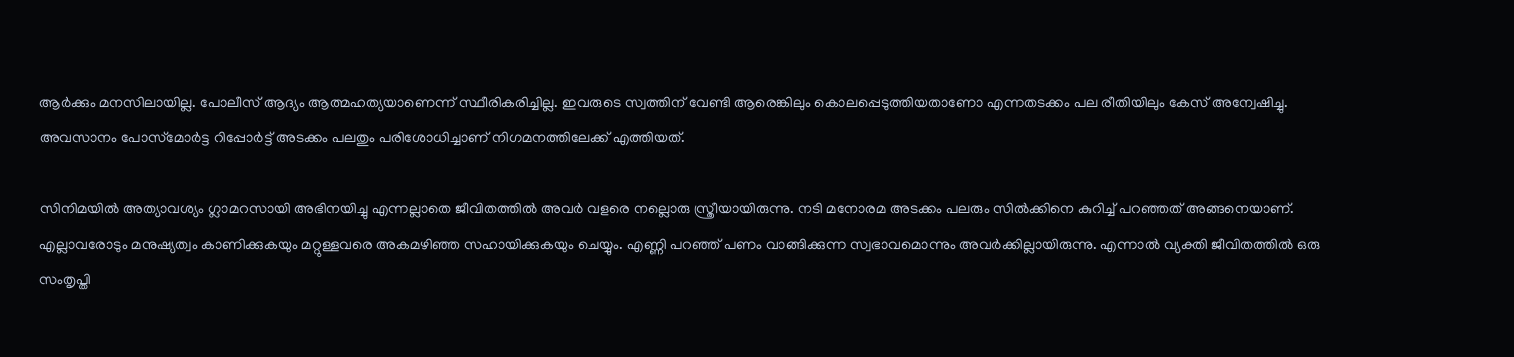ആര്‍ക്കും മനസിലായില്ല. പോലീസ് ആദ്യം ആത്മഹത്യയാണെന്ന് സ്ഥീരികരിച്ചില്ല. ഇവരുടെ സ്വത്തിന് വേണ്ടി ആരെങ്കിലും കൊലപ്പെടുത്തിയതാണോ എന്നതടക്കം പല രീതിയിലും കേസ് അന്വേഷിച്ചു. അവസാനം പോസ്‌മോര്‍ട്ട റിപ്പോര്‍ട്ട് അടക്കം പലതും പരിശോധിച്ചാണ് നിഗമനത്തിലേക്ക് എത്തിയത്.

സിനിമയില്‍ അത്യാവശ്യം ഗ്ലാമറസായി അഭിനയിച്ചു എന്നല്ലാതെ ജീവിതത്തില്‍ അവര്‍ വളരെ നല്ലൊരു സ്ത്രീയായിരുന്നു. നടി മനോരമ അടക്കം പലരും സില്‍ക്കിനെ കുറിച്ച് പറഞ്ഞത് അങ്ങനെയാണ്. എല്ലാവരോടും മനുഷ്യത്വം കാണിക്കുകയും മറ്റുള്ളവരെ അകമഴിഞ്ഞ സഹായിക്കുകയും ചെയ്യും. എണ്ണി പറഞ്ഞ് പണം വാങ്ങിക്കുന്ന സ്വഭാവമൊന്നും അവര്‍ക്കില്ലായിരുന്നു. എന്നാല്‍ വ്യക്തി ജീവിതത്തില്‍ ഒരു സംതൃപ്തി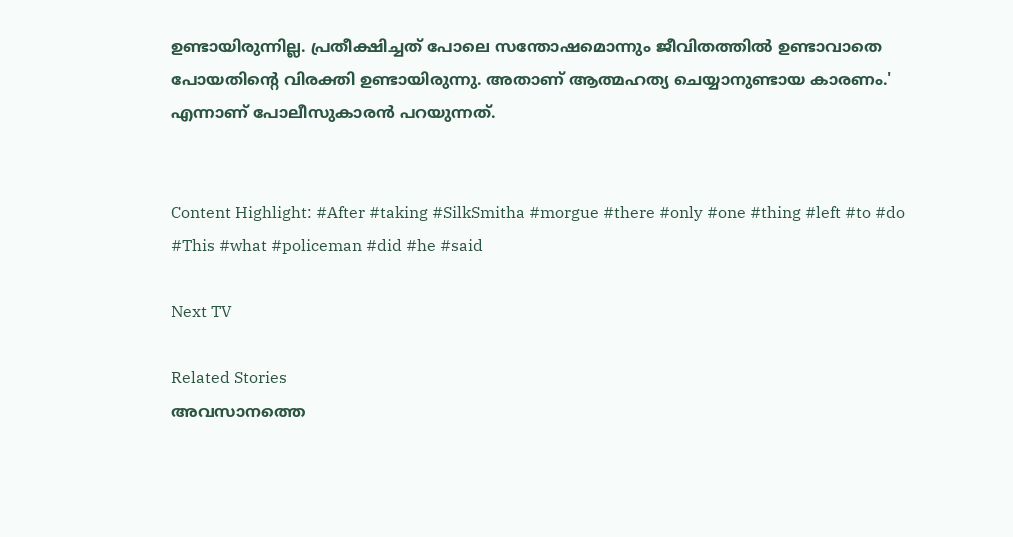ഉണ്ടായിരുന്നില്ല. പ്രതീക്ഷിച്ചത് പോലെ സന്തോഷമൊന്നും ജീവിതത്തില്‍ ഉണ്ടാവാതെ പോയതിന്റെ വിരക്തി ഉണ്ടായിരുന്നു. അതാണ് ആത്മഹത്യ ചെയ്യാനുണ്ടായ കാരണം.' എന്നാണ് പോലീസുകാരന്‍ പറയുന്നത്.


Content Highlight: #After #taking #SilkSmitha #morgue #there #only #one #thing #left #to #do #This #what #policeman #did #he #said

Next TV

Related Stories
അവസാനത്തെ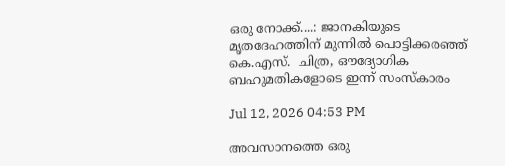ഒരു നോക്ക്....: ജാനകിയുടെ മൃതദേഹത്തിന് മുന്നിൽ പൊട്ടിക്കരഞ്ഞ് കെ.എസ്.  ചിത്ര, ഔദ്യോഗിക ബഹുമതികളോടെ ഇന്ന് സംസ്കാരം

Jul 12, 2026 04:53 PM

അവസാനത്തെ ഒരു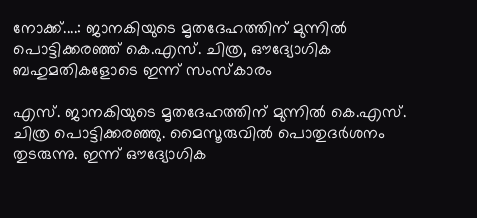നോക്ക്....: ജാനകിയുടെ മൃതദേഹത്തിന് മുന്നിൽ പൊട്ടിക്കരഞ്ഞ് കെ.എസ്. ചിത്ര, ഔദ്യോഗിക ബഹുമതികളോടെ ഇന്ന് സംസ്കാരം

എസ്. ജാനകിയുടെ മൃതദേഹത്തിന് മുന്നിൽ കെ.എസ്. ചിത്ര പൊട്ടിക്കരഞ്ഞു. മൈസൂരുവിൽ പൊതുദർശനം തുടരുന്നു. ഇന്ന് ഔദ്യോഗിക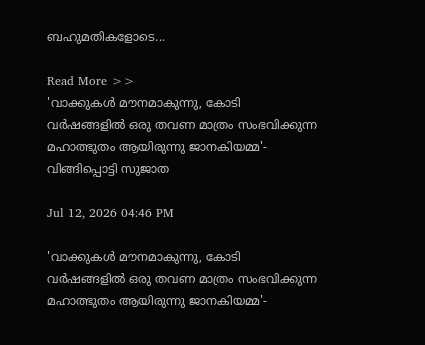ബഹുമതികളോടെ...

Read More >>
'വാക്കുകൾ മൗനമാകുന്നു, കോടി വർഷങ്ങളിൽ ഒരു തവണ മാത്രം സംഭവിക്കുന്ന മഹാത്ഭുതം ആയിരുന്നു ജാനകിയമ്മ'-  വിങ്ങിപ്പൊട്ടി സുജാത

Jul 12, 2026 04:46 PM

'വാക്കുകൾ മൗനമാകുന്നു, കോടി വർഷങ്ങളിൽ ഒരു തവണ മാത്രം സംഭവിക്കുന്ന മഹാത്ഭുതം ആയിരുന്നു ജാനകിയമ്മ'-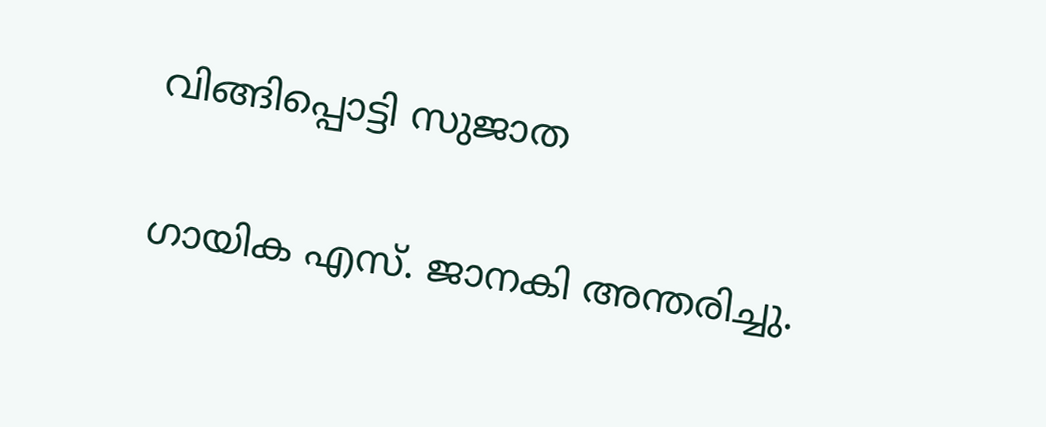വിങ്ങിപ്പൊട്ടി സുജാത

ഗായിക എസ്. ജാനകി അന്തരിച്ചു.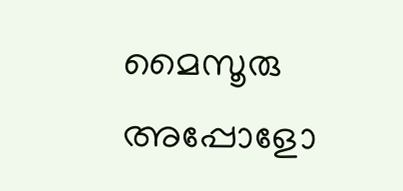മൈസൂരു അപ്പോളോ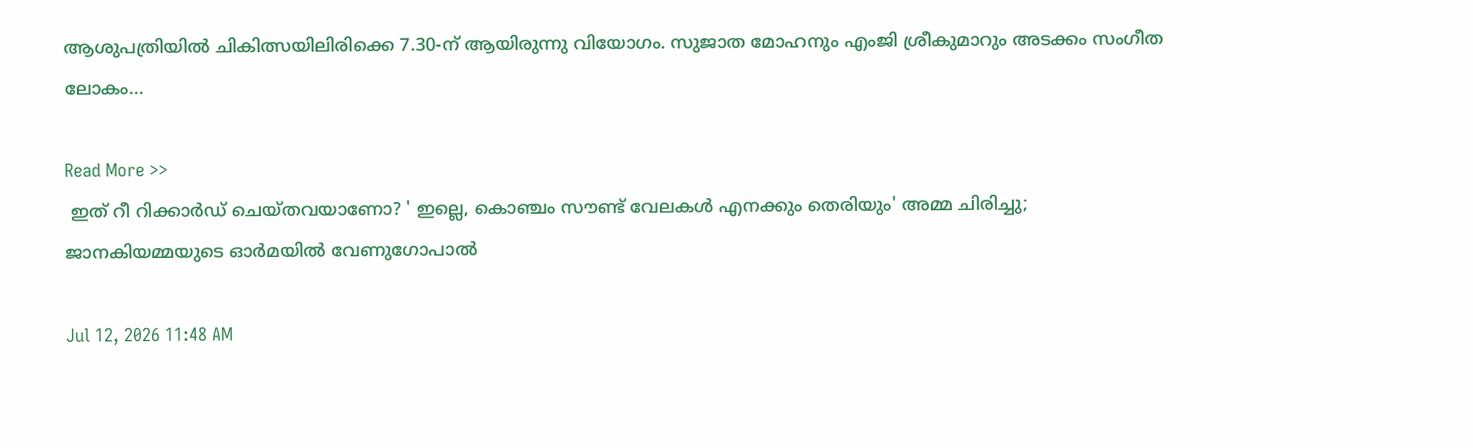ആശുപത്രിയിൽ ചികിത്സയിലിരിക്കെ 7.30-ന് ആയിരുന്നു വിയോഗം. സുജാത മോഹനും എംജി ശ്രീകുമാറും അടക്കം സംഗീത ലോകം...

Read More >>
 ഇത് റീ റിക്കാർഡ് ചെയ്തവയാണോ? ' ഇല്ലെ, കൊഞ്ചം സൗണ്ട് വേലകൾ എനക്കും തെരിയും' അമ്മ ചിരിച്ചു;  ജാനകിയമ്മയുടെ ഓർമയിൽ വേണുഗോപാൽ

Jul 12, 2026 11:48 AM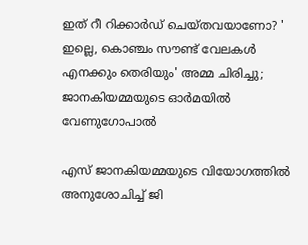ഇത് റീ റിക്കാർഡ് ചെയ്തവയാണോ? ' ഇല്ലെ, കൊഞ്ചം സൗണ്ട് വേലകൾ എനക്കും തെരിയും' അമ്മ ചിരിച്ചു; ജാനകിയമ്മയുടെ ഓർമയിൽ വേണുഗോപാൽ

എസ് ജാനകിയമ്മയുടെ വിയോഗത്തിൽ അനുശോചിച്ച് ജി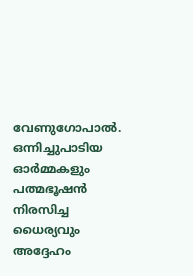വേണുഗോപാൽ. ഒന്നിച്ചുപാടിയ ഓർമ്മകളും പത്മഭൂഷൻ നിരസിച്ച ധൈര്യവും അദ്ദേഹം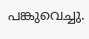പങ്കുവെച്ചു.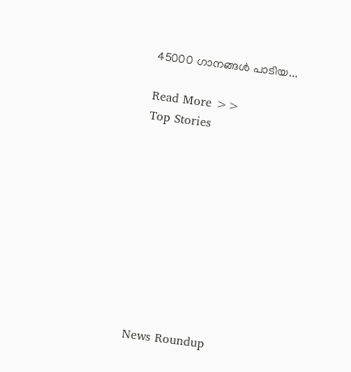45000 ഗാനങ്ങൾ പാടിയ...

Read More >>
Top Stories










News Roundup